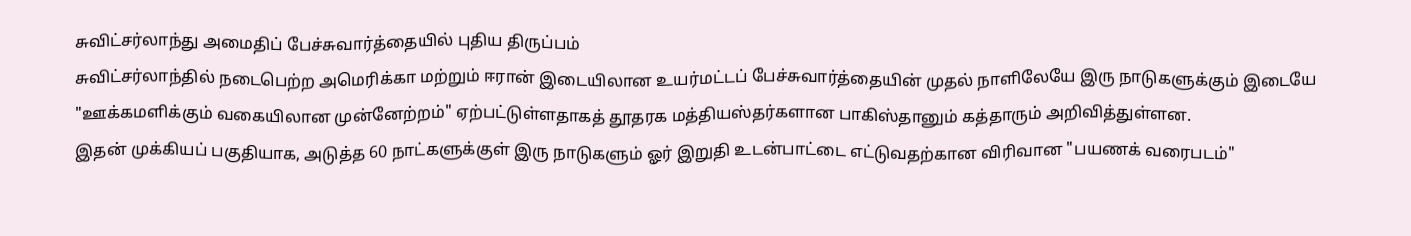சுவிட்சர்லாந்து அமைதிப் பேச்சுவார்த்தையில் புதிய திருப்பம்
சுவிட்சர்லாந்தில் நடைபெற்ற அமெரிக்கா மற்றும் ஈரான் இடையிலான உயர்மட்டப் பேச்சுவார்த்தையின் முதல் நாளிலேயே இரு நாடுகளுக்கும் இடையே "ஊக்கமளிக்கும் வகையிலான முன்னேற்றம்" ஏற்பட்டுள்ளதாகத் தூதரக மத்தியஸ்தர்களான பாகிஸ்தானும் கத்தாரும் அறிவித்துள்ளன.
இதன் முக்கியப் பகுதியாக, அடுத்த 60 நாட்களுக்குள் இரு நாடுகளும் ஓர் இறுதி உடன்பாட்டை எட்டுவதற்கான விரிவான "பயணக் வரைபடம்"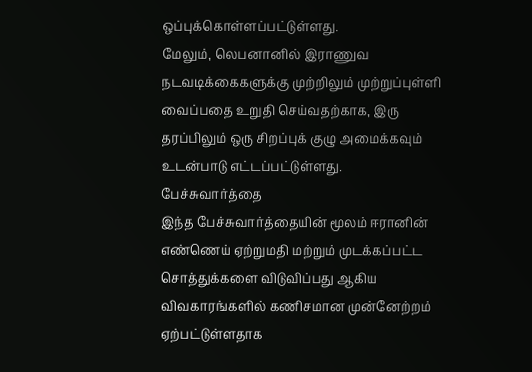ஒப்புக்கொள்ளப்பட்டுள்ளது.
மேலும், லெபனானில் இராணுவ நடவடிக்கைகளுக்கு முற்றிலும் முற்றுப்புள்ளி வைப்பதை உறுதி செய்வதற்காக, இரு தரப்பிலும் ஒரு சிறப்புக் குழு அமைக்கவும் உடன்பாடு எட்டப்பட்டுள்ளது.
பேச்சுவார்த்தை
இந்த பேச்சுவார்த்தையின் மூலம் ஈரானின் எண்ணெய் ஏற்றுமதி மற்றும் முடக்கப்பட்ட சொத்துக்களை விடுவிப்பது ஆகிய விவகாரங்களில் கணிசமான முன்னேற்றம் ஏற்பட்டுள்ளதாக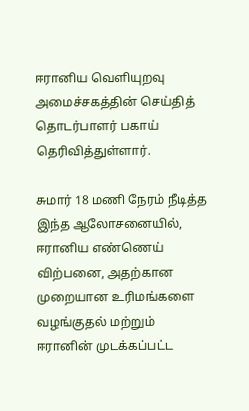ஈரானிய வெளியுறவு அமைச்சகத்தின் செய்தித் தொடர்பாளர் பகாய் தெரிவித்துள்ளார்.

சுமார் 18 மணி நேரம் நீடித்த இந்த ஆலோசனையில், ஈரானிய எண்ணெய் விற்பனை, அதற்கான முறையான உரிமங்களை வழங்குதல் மற்றும் ஈரானின் முடக்கப்பட்ட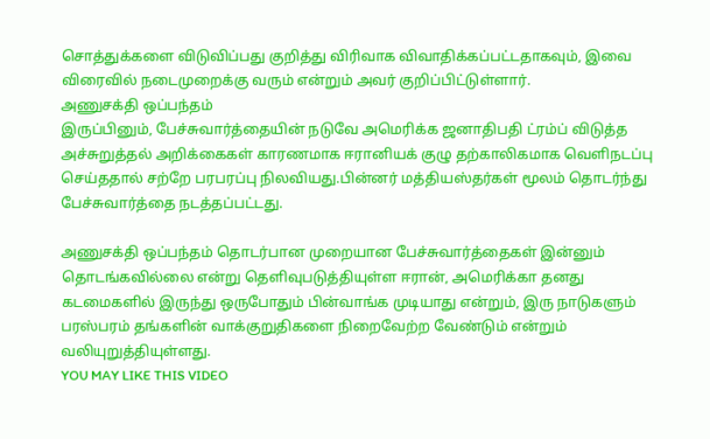சொத்துக்களை விடுவிப்பது குறித்து விரிவாக விவாதிக்கப்பட்டதாகவும், இவை விரைவில் நடைமுறைக்கு வரும் என்றும் அவர் குறிப்பிட்டுள்ளார்.
அணுசக்தி ஒப்பந்தம்
இருப்பினும், பேச்சுவார்த்தையின் நடுவே அமெரிக்க ஜனாதிபதி ட்ரம்ப் விடுத்த அச்சுறுத்தல் அறிக்கைகள் காரணமாக ஈரானியக் குழு தற்காலிகமாக வெளிநடப்பு செய்ததால் சற்றே பரபரப்பு நிலவியது.பின்னர் மத்தியஸ்தர்கள் மூலம் தொடர்ந்து பேச்சுவார்த்தை நடத்தப்பட்டது.

அணுசக்தி ஒப்பந்தம் தொடர்பான முறையான பேச்சுவார்த்தைகள் இன்னும் தொடங்கவில்லை என்று தெளிவுபடுத்தியுள்ள ஈரான், அமெரிக்கா தனது கடமைகளில் இருந்து ஒருபோதும் பின்வாங்க முடியாது என்றும், இரு நாடுகளும் பரஸ்பரம் தங்களின் வாக்குறுதிகளை நிறைவேற்ற வேண்டும் என்றும் வலியுறுத்தியுள்ளது.
YOU MAY LIKE THIS VIDEO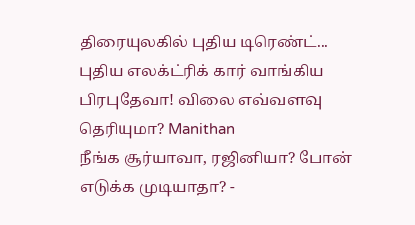திரையுலகில் புதிய டிரெண்ட்... புதிய எலக்ட்ரிக் கார் வாங்கிய பிரபுதேவா! விலை எவ்வளவு தெரியுமா? Manithan
நீங்க சூர்யாவா, ரஜினியா? போன் எடுக்க முடியாதா? -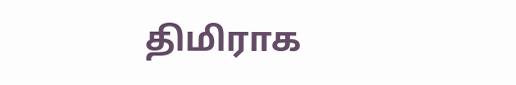திமிராக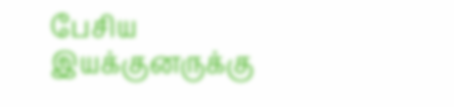பேசிய இயக்குனருக்கு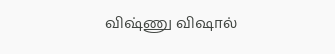விஷ்ணு விஷால்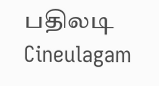பதிலடி Cineulagam